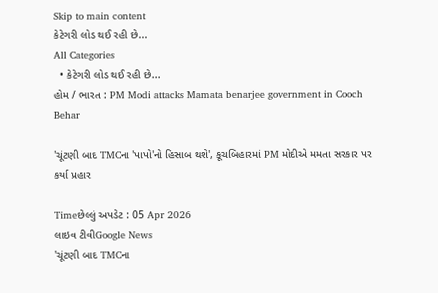Skip to main content
કેટેગરી લોડ થઈ રહી છે...
All Categories
  • કેટેગરી લોડ થઈ રહી છે...
હોમ / ભારત : PM Modi attacks Mamata benarjee government in Cooch Behar

'ચૂંટણી બાદ TMCના 'પાપો'નો હિસાબ થશે', કૂચબિહારમાં PM મોદીએ મમતા સરકાર પર કર્યા પ્રહાર

Timeછેલ્લું અપડેટ : 05 Apr 2026
લાઇવ ટીવીGoogle News
'ચૂંટણી બાદ TMCના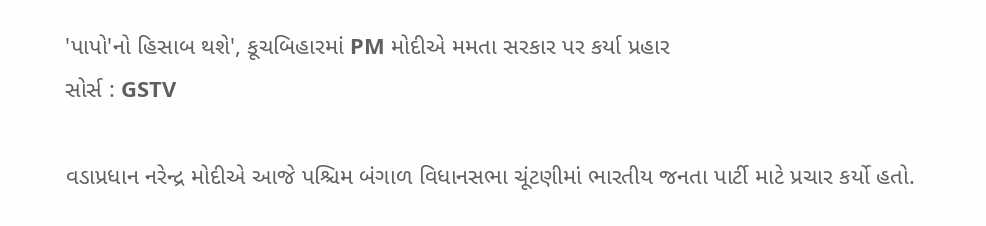'પાપો'નો હિસાબ થશે', કૂચબિહારમાં PM મોદીએ મમતા સરકાર પર કર્યા પ્રહાર
સોર્સ : GSTV

વડાપ્રધાન નરેન્દ્ર મોદીએ આજે પશ્ચિમ બંગાળ વિધાનસભા ચૂંટણીમાં ભારતીય જનતા પાર્ટી માટે પ્રચાર કર્યો હતો.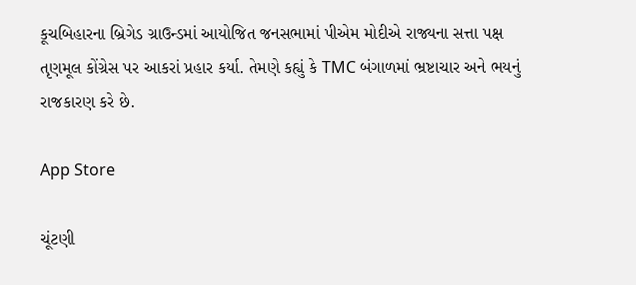કૂચબિહારના બ્રિગેડ ગ્રાઉન્ડમાં આયોજિત જનસભામાં પીએમ મોદીએ રાજ્યના સત્તા પક્ષ તૃણમૂલ કોંગ્રેસ પર આકરાં પ્રહાર કર્યા. તેમણે કહ્યું કે TMC બંગાળમાં ભ્રષ્ટાચાર અને ભયનું રાજકારણ કરે છે.

App Store

ચૂંટણી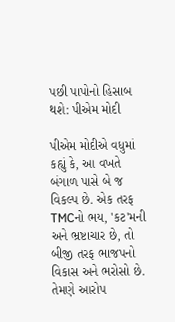પછી પાપોનો હિસાબ થશે: પીએમ મોદી

પીએમ મોદીએ વધુમાં કહ્યું કે, આ વખતે બંગાળ પાસે બે જ વિકલ્પ છે. એક તરફ TMCનો ભય, 'કટ'મની અને ભ્રષ્ટાચાર છે, તો બીજી તરફ ભાજપનો વિકાસ અને ભરોસો છે. તેમણે આરોપ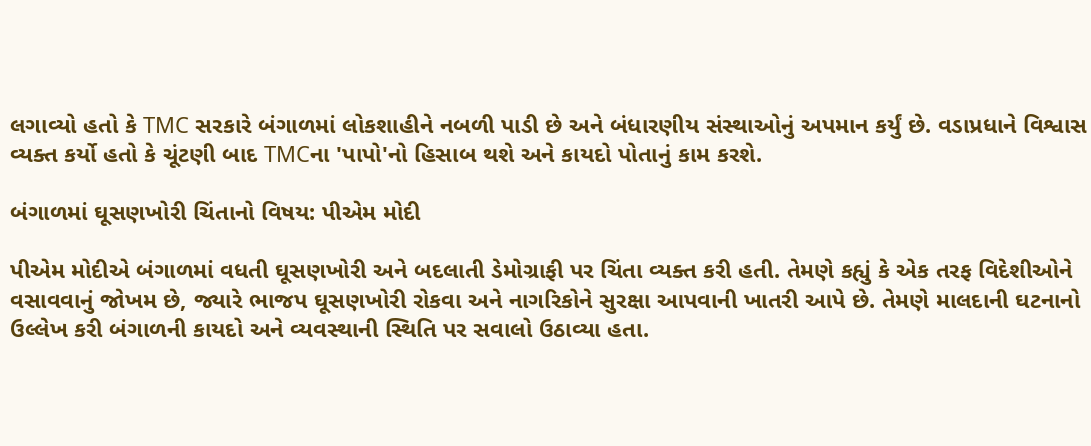લગાવ્યો હતો કે TMC સરકારે બંગાળમાં લોકશાહીને નબળી પાડી છે અને બંધારણીય સંસ્થાઓનું અપમાન કર્યું છે. વડાપ્રધાને વિશ્વાસ વ્યક્ત કર્યો હતો કે ચૂંટણી બાદ TMCના 'પાપો'નો હિસાબ થશે અને કાયદો પોતાનું કામ કરશે.

બંગાળમાં ઘૂસણખોરી ચિંતાનો વિષય: પીએમ મોદી

પીએમ મોદીએ બંગાળમાં વધતી ઘૂસણખોરી અને બદલાતી ડેમોગ્રાફી પર ચિંતા વ્યક્ત કરી હતી. તેમણે કહ્યું કે એક તરફ વિદેશીઓને વસાવવાનું જોખમ છે, જ્યારે ભાજપ ઘૂસણખોરી રોકવા અને નાગરિકોને સુરક્ષા આપવાની ખાતરી આપે છે. તેમણે માલદાની ઘટનાનો ઉલ્લેખ કરી બંગાળની કાયદો અને વ્યવસ્થાની સ્થિતિ પર સવાલો ઉઠાવ્યા હતા.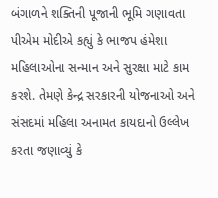બંગાળને શક્તિની પૂજાની ભૂમિ ગણાવતા પીએમ મોદીએ કહ્યું કે ભાજપ હંમેશા મહિલાઓના સન્માન અને સુરક્ષા માટે કામ કરશે. તેમણે કેન્દ્ર સરકારની યોજનાઓ અને સંસદમાં મહિલા અનામત કાયદાનો ઉલ્લેખ કરતા જણાવ્યું કે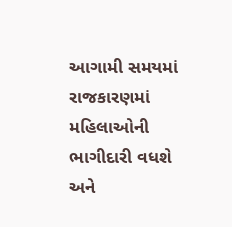આગામી સમયમાં રાજકારણમાં મહિલાઓની ભાગીદારી વધશે અને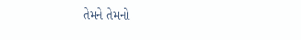તેમને તેમનો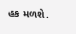હક મળશે.